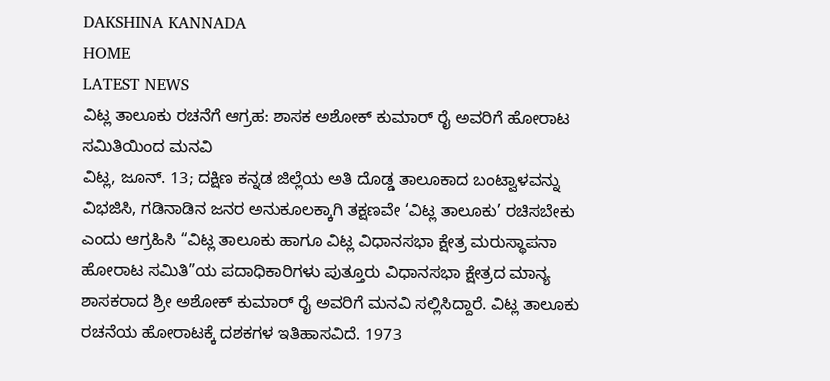DAKSHINA KANNADA
HOME
LATEST NEWS
ವಿಟ್ಲ ತಾಲೂಕು ರಚನೆಗೆ ಆಗ್ರಹ: ಶಾಸಕ ಅಶೋಕ್ ಕುಮಾರ್ ರೈ ಅವರಿಗೆ ಹೋರಾಟ ಸಮಿತಿಯಿಂದ ಮನವಿ
ವಿಟ್ಲ, ಜೂನ್. 13; ದಕ್ಷಿಣ ಕನ್ನಡ ಜಿಲ್ಲೆಯ ಅತಿ ದೊಡ್ಡ ತಾಲೂಕಾದ ಬಂಟ್ವಾಳವನ್ನು ವಿಭಜಿಸಿ, ಗಡಿನಾಡಿನ ಜನರ ಅನುಕೂಲಕ್ಕಾಗಿ ತಕ್ಷಣವೇ ‘ವಿಟ್ಲ ತಾಲೂಕು’ ರಚಿಸಬೇಕು ಎಂದು ಆಗ್ರಹಿಸಿ “ವಿಟ್ಲ ತಾಲೂಕು ಹಾಗೂ ವಿಟ್ಲ ವಿಧಾನಸಭಾ ಕ್ಷೇತ್ರ ಮರುಸ್ಥಾಪನಾ ಹೋರಾಟ ಸಮಿತಿ”ಯ ಪದಾಧಿಕಾರಿಗಳು ಪುತ್ತೂರು ವಿಧಾನಸಭಾ ಕ್ಷೇತ್ರದ ಮಾನ್ಯ ಶಾಸಕರಾದ ಶ್ರೀ ಅಶೋಕ್ ಕುಮಾರ್ ರೈ ಅವರಿಗೆ ಮನವಿ ಸಲ್ಲಿಸಿದ್ದಾರೆ. ವಿಟ್ಲ ತಾಲೂಕು ರಚನೆಯ ಹೋರಾಟಕ್ಕೆ ದಶಕಗಳ ಇತಿಹಾಸವಿದೆ. 1973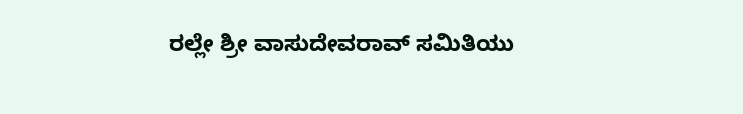ರಲ್ಲೇ ಶ್ರೀ ವಾಸುದೇವರಾವ್ ಸಮಿತಿಯು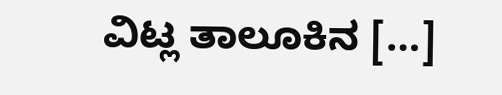ವಿಟ್ಲ ತಾಲೂಕಿನ […]